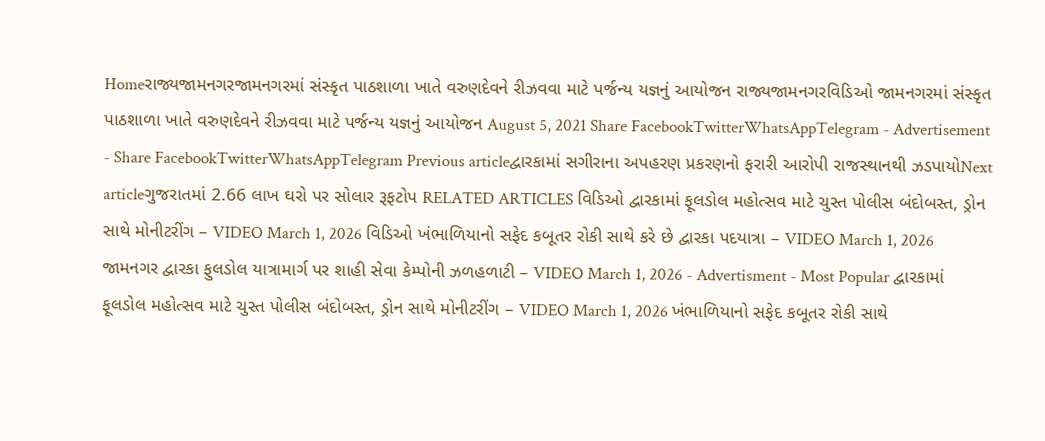Homeરાજ્યજામનગરજામનગરમાં સંસ્કૃત પાઠશાળા ખાતે વરુણદેવને રીઝવવા માટે પર્જન્ય યજ્ઞનું આયોજન રાજ્યજામનગરવિડિઓ જામનગરમાં સંસ્કૃત પાઠશાળા ખાતે વરુણદેવને રીઝવવા માટે પર્જન્ય યજ્ઞનું આયોજન August 5, 2021 Share FacebookTwitterWhatsAppTelegram - Advertisement - Share FacebookTwitterWhatsAppTelegram Previous articleદ્વારકામાં સગીરાના અપહરણ પ્રકરણનો ફરારી આરોપી રાજસ્થાનથી ઝડપાયોNext articleગુજરાતમાં 2.66 લાખ ઘરો પર સોલાર રૂફટોપ RELATED ARTICLES વિડિઓ દ્વારકામાં ફૂલડોલ મહોત્સવ માટે ચુસ્ત પોલીસ બંદોબસ્ત, ડ્રોન સાથે મોનીટરીંગ – VIDEO March 1, 2026 વિડિઓ ખંભાળિયાનો સફેદ કબૂતર રોકી સાથે કરે છે દ્વારકા પદયાત્રા – VIDEO March 1, 2026 જામનગર દ્વારકા ફુલડોલ યાત્રામાર્ગ પર શાહી સેવા કેમ્પોની ઝળહળાટી – VIDEO March 1, 2026 - Advertisment - Most Popular દ્વારકામાં ફૂલડોલ મહોત્સવ માટે ચુસ્ત પોલીસ બંદોબસ્ત, ડ્રોન સાથે મોનીટરીંગ – VIDEO March 1, 2026 ખંભાળિયાનો સફેદ કબૂતર રોકી સાથે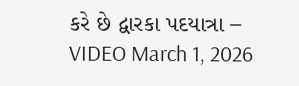કરે છે દ્વારકા પદયાત્રા – VIDEO March 1, 2026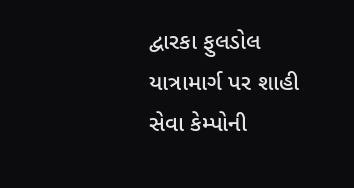દ્વારકા ફુલડોલ યાત્રામાર્ગ પર શાહી સેવા કેમ્પોની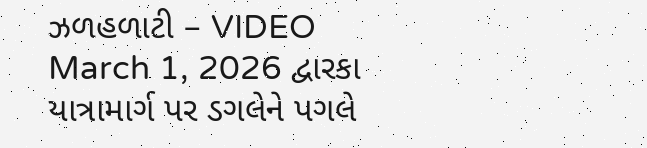ઝળહળાટી – VIDEO March 1, 2026 દ્વારકા યાત્રામાર્ગ પર ડગલેને પગલે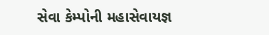સેવા કેમ્પોની મહાસેવાયજ્ઞ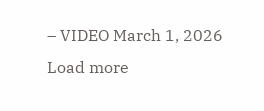– VIDEO March 1, 2026 Load more